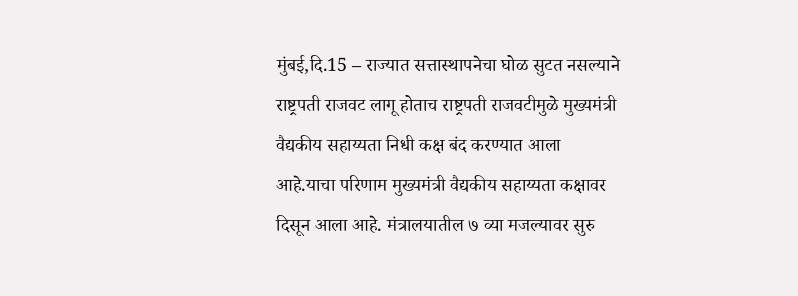मुंबई,दि.15 – राज्यात सत्तास्थापनेचा घोळ सुटत नसल्याने राष्ट्रपती राजवट लागू होताच राष्ट्रपती राजवटीमुळे मुख्यमंत्री वैद्यकीय सहाय्यता निधी कक्ष बंद करण्यात आला आहे.याचा परिणाम मुख्यमंत्री वैद्यकीय सहाय्यता कक्षावर दिसून आला आहे. मंत्रालयातील ७ व्या मजल्यावर सुरु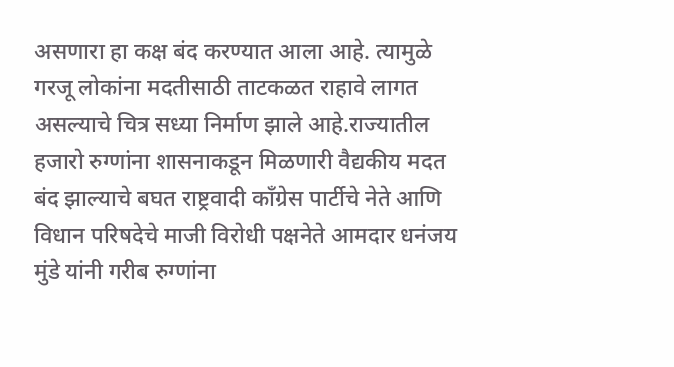असणारा हा कक्ष बंद करण्यात आला आहे. त्यामुळे गरजू लोकांना मदतीसाठी ताटकळत राहावे लागत असल्याचे चित्र सध्या निर्माण झाले आहे.राज्यातील हजारो रुग्णांना शासनाकडून मिळणारी वैद्यकीय मदत बंद झाल्याचे बघत राष्ट्रवादी काँग्रेस पार्टीचे नेते आणि विधान परिषदेचे माजी विरोधी पक्षनेते आमदार धनंजय मुंडे यांनी गरीब रुग्णांना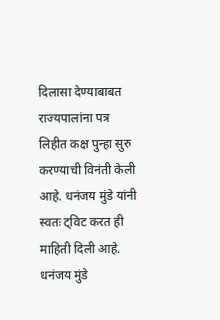दिलासा देण्याबाबत राज्यपालांना पत्र लिहीत कक्ष पुन्हा सुरु करण्याची विनंती केली आहे. धनंजय मुंडे यांनी स्वतः ट्विट करत ही माहिती दिली आहे. धनंजय मुंडे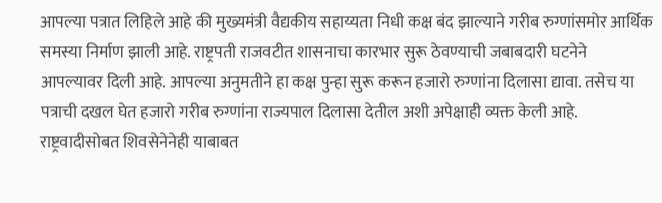आपल्या पत्रात लिहिले आहे की मुख्यमंत्री वैद्यकीय सहाय्यता निधी कक्ष बंद झाल्याने गरीब रुग्णांसमोर आर्थिक समस्या निर्माण झाली आहे. राष्ट्रपती राजवटीत शासनाचा कारभार सुरू ठेवण्याची जबाबदारी घटनेने आपल्यावर दिली आहे. आपल्या अनुमतीने हा कक्ष पुन्हा सुरू करून हजारो रुग्णांना दिलासा द्यावा. तसेच या पत्राची दखल घेत हजारो गरीब रुग्णांना राज्यपाल दिलासा देतील अशी अपेक्षाही व्यक्त केली आहे. राष्ट्रवादीसोबत शिवसेनेनेही याबाबत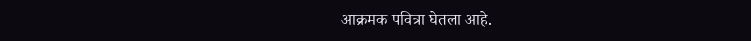आक्रमक पवित्रा घेतला आहे.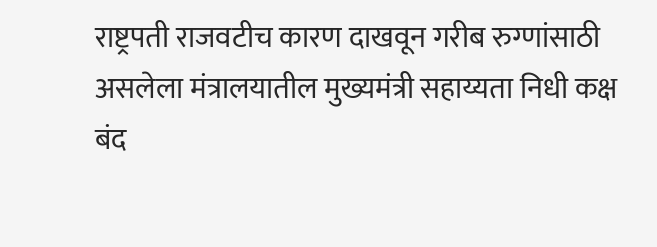राष्ट्रपती राजवटीच कारण दाखवून गरीब रुग्णांसाठी असलेला मंत्रालयातील मुख्यमंत्री सहाय्यता निधी कक्ष बंद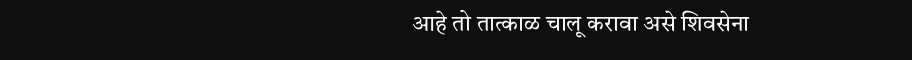आहे तो तात्काळ चालू करावा असे शिवसेना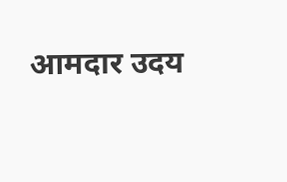आमदार उदय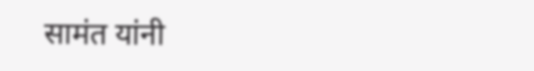सामंत यांनी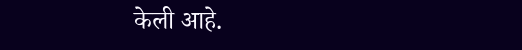केली आहे.